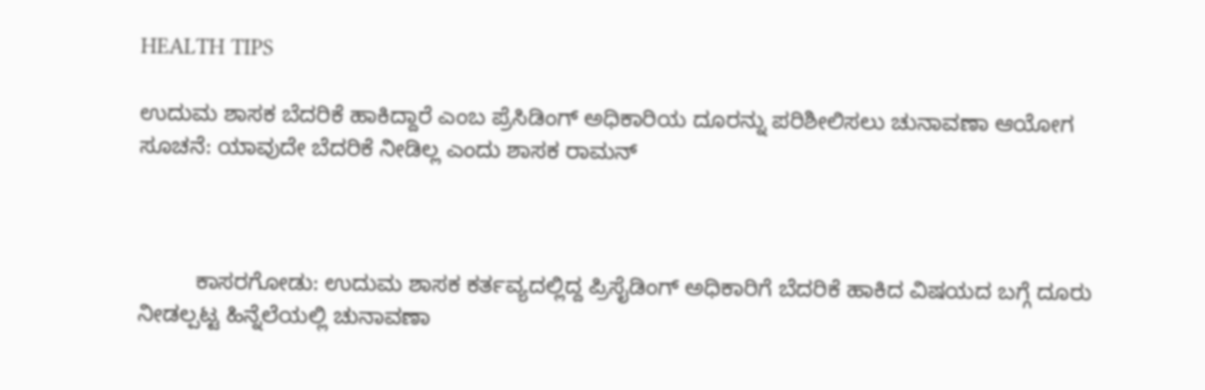HEALTH TIPS

ಉದುಮ ಶಾಸಕ ಬೆದರಿಕೆ ಹಾಕಿದ್ದಾರೆ ಎಂಬ ಪ್ರೆಸಿಡಿಂಗ್ ಅಧಿಕಾರಿಯ ದೂರನ್ನು ಪರಿಶೀಲಿಸಲು ಚುನಾವಣಾ ಆಯೋಗ ಸೂಚನೆ: ಯಾವುದೇ ಬೆದರಿಕೆ ನೀಡಿಲ್ಲ ಎಂದು ಶಾಸಕ ರಾಮನ್



         ಕಾಸರಗೋಡು: ಉದುಮ ಶಾಸಕ ಕರ್ತವ್ಯದಲ್ಲಿದ್ದ ಪ್ರಿಸೈಡಿಂಗ್ ಅಧಿಕಾರಿಗೆ ಬೆದರಿಕೆ ಹಾಕಿದ ವಿಷಯದ ಬಗ್ಗೆ ದೂರು ನೀಡಲ್ಪಟ್ಟ ಹಿನ್ನೆಲೆಯಲ್ಲಿ ಚುನಾವಣಾ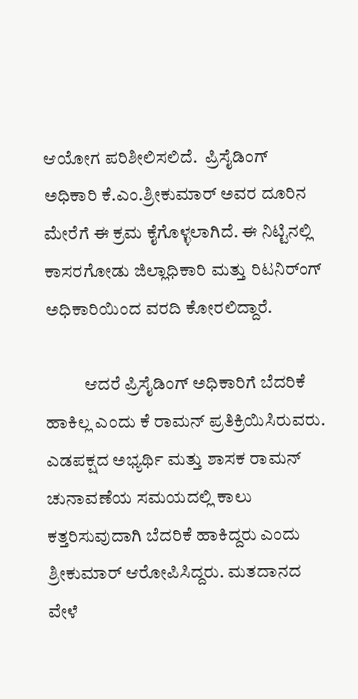ಆಯೋಗ ಪರಿಶೀಲಿಸಲಿದೆ.  ಪ್ರಿಸೈಡಿಂಗ್ ಅಧಿಕಾರಿ ಕೆ.ಎಂ.ಶ್ರೀಕುಮಾರ್ ಅವರ ದೂರಿನ ಮೇರೆಗೆ ಈ ಕ್ರಮ ಕೈಗೊಳ್ಳಲಾಗಿದೆ. ಈ ನಿಟ್ಟಿನಲ್ಲಿ ಕಾಸರಗೋಡು ಜಿಲ್ಲಾಧಿಕಾರಿ ಮತ್ತು ರಿಟನಿರ್ಂಗ್ ಅಧಿಕಾರಿಯಿಂದ ವರದಿ ಕೋರಲಿದ್ದಾರೆ.

           ಆದರೆ ಪ್ರಿಸೈಡಿಂಗ್ ಅಧಿಕಾರಿಗೆ ಬೆದರಿಕೆ ಹಾಕಿಲ್ಲ ಎಂದು ಕೆ ರಾಮನ್ ಪ್ರತಿಕ್ರಿಯಿಸಿರುವರು. ಎಡಪಕ್ಷದ ಅಭ್ಯರ್ಥಿ ಮತ್ತು ಶಾಸಕ ರಾಮನ್ ಚುನಾವಣೆಯ ಸಮಯದಲ್ಲಿ ಕಾಲು ಕತ್ತರಿಸುವುದಾಗಿ ಬೆದರಿಕೆ ಹಾಕಿದ್ದರು ಎಂದು ಶ್ರೀಕುಮಾರ್ ಆರೋಪಿಸಿದ್ದರು. ಮತದಾನದ ವೇಳೆ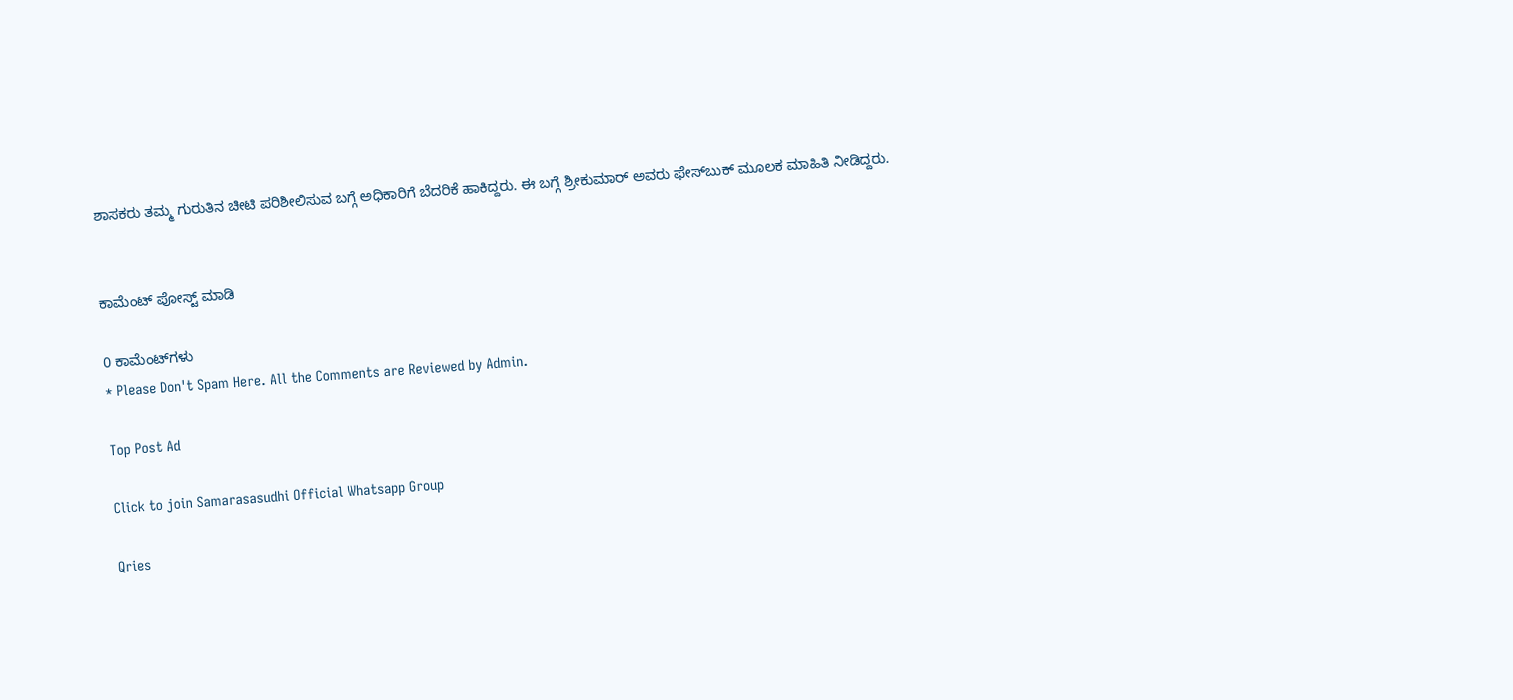ಶಾಸಕರು ತಮ್ಮ ಗುರುತಿನ ಚೀಟಿ ಪರಿಶೀಲಿಸುವ ಬಗ್ಗೆ ಅಧಿಕಾರಿಗೆ ಬೆದರಿಕೆ ಹಾಕಿದ್ದರು. ಈ ಬಗ್ಗೆ ಶ್ರೀಕುಮಾರ್ ಅವರು ಫೇಸ್‍ಬುಕ್ ಮೂಲಕ ಮಾಹಿತಿ ನೀಡಿದ್ದರು.


ಕಾಮೆಂಟ್‌‌ ಪೋಸ್ಟ್‌ ಮಾಡಿ

0 ಕಾಮೆಂಟ್‌ಗಳು
* Please Don't Spam Here. All the Comments are Reviewed by Admin.

Top Post Ad

Click to join Samarasasudhi Official Whatsapp Group

Qries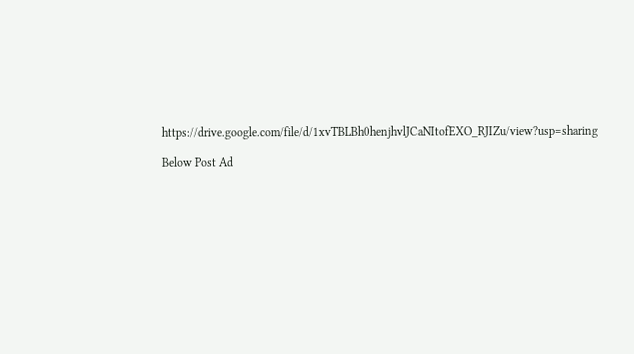https://drive.google.com/file/d/1xvTBLBh0henjhvlJCaNItofEXO_RJIZu/view?usp=sharing

Below Post Ad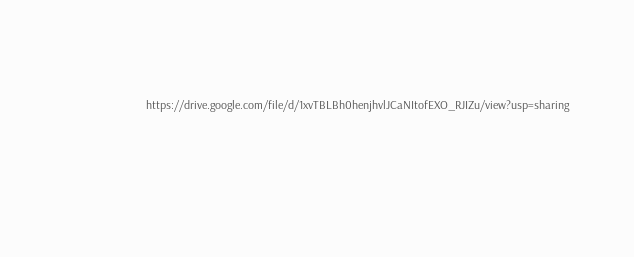https://drive.google.com/file/d/1xvTBLBh0henjhvlJCaNItofEXO_RJIZu/view?usp=sharing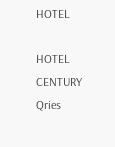HOTEL

HOTEL
CENTURY
Qries